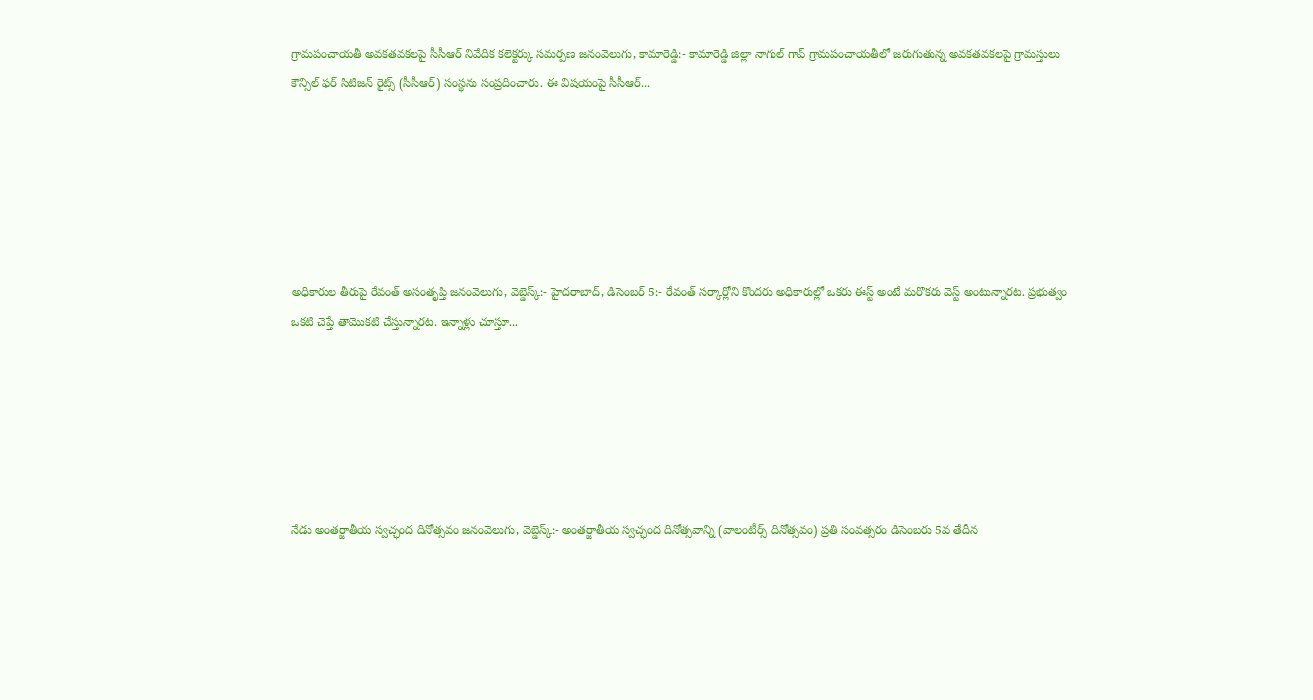గ్రామపంచాయతీ అవకతవకలపై సీసీఆర్ నివేదిక కలెక్టర్కు సమర్పణ జనంవెలుగు, కామారెడ్డి:- కామారెడ్డి జిల్లా నాగుల్ గావ్ గ్రామపంచాయతీలో జరుగుతున్న అవకతవకలపై గ్రామస్తులు కౌన్సిల్ ఫర్ సిటిజన్ రైట్స్ (సీసీఆర్) సంస్థను సంప్రదించారు. ఈ విషయంపై సీసీఆర్...






అధికారుల తీరుపై రేవంత్ అసంతృప్తి జనంవెలుగు, వెబ్డెస్క్:- హైదరాబాద్, డిసెంబర్ 5:- రేవంత్ సర్కార్లోని కొందరు అధికారుల్లో ఒకరు ఈస్ట్ అంటే మరొకరు వెస్ట్ అంటున్నారట. ప్రభుత్వం ఒకటి చెప్తే తామొకటి చేస్తున్నారట. ఇన్నాళ్లు చూస్తూ...






నేడు అంతర్జాతీయ స్వచ్ఛంద దినోత్సవం జనంవెలుగు, వెబ్డెస్క్:- అంతర్జాతీయ స్వచ్ఛంద దినోత్సవాన్ని (వాలంటీర్స్ దినోత్సవం) ప్రతి సంవత్సరం డిసెంబరు 5వ తేదీన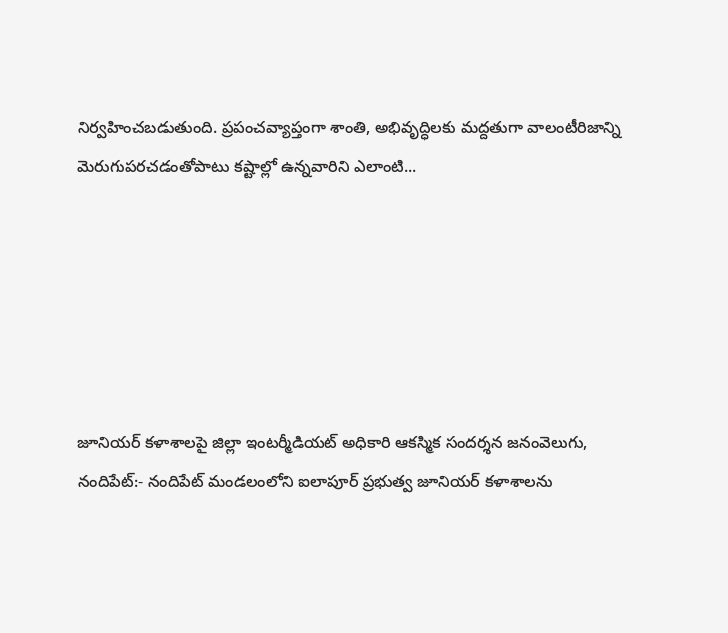నిర్వహించబడుతుంది. ప్రపంచవ్యాప్తంగా శాంతి, అభివృద్ధిలకు మద్దతుగా వాలంటీరిజాన్ని మెరుగుపరచడంతోపాటు కష్టాల్లో ఉన్నవారిని ఎలాంటి...






జూనియర్ కళాశాలపై జిల్లా ఇంటర్మీడియట్ అధికారి ఆకస్మిక సందర్శన జనంవెలుగు, నందిపేట్:- నందిపేట్ మండలంలోని ఐలాపూర్ ప్రభుత్వ జూనియర్ కళాశాలను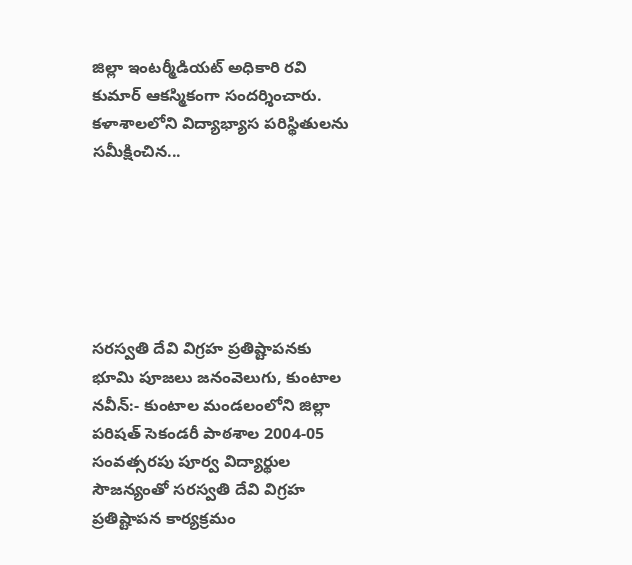జిల్లా ఇంటర్మీడియట్ అధికారి రవి కుమార్ ఆకస్మికంగా సందర్శించారు. కళాశాలలోని విద్యాభ్యాస పరిస్థితులను సమీక్షించిన...






సరస్వతి దేవి విగ్రహ ప్రతిష్టాపనకు భూమి పూజలు జనంవెలుగు, కుంటాల నవీన్:- కుంటాల మండలంలోని జిల్లా పరిషత్ సెకండరీ పాఠశాల 2004-05 సంవత్సరపు పూర్వ విద్యార్థుల సౌజన్యంతో సరస్వతి దేవి విగ్రహ ప్రతిష్టాపన కార్యక్రమం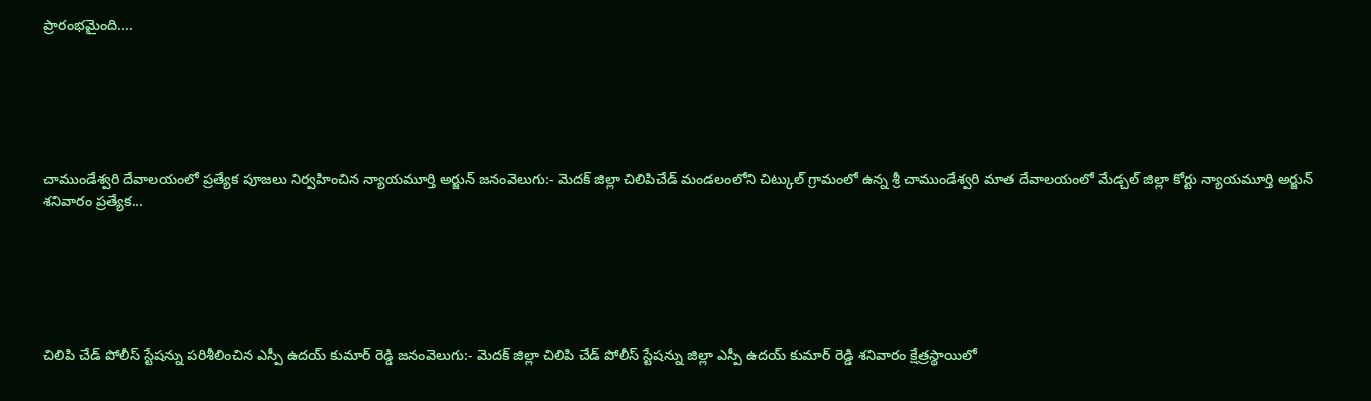ప్రారంభమైంది....






చాముండేశ్వరి దేవాలయంలో ప్రత్యేక పూజలు నిర్వహించిన న్యాయమూర్తి అర్జున్ జనంవెలుగు:- మెదక్ జిల్లా చిలిపిచేడ్ మండలంలోని చిట్కుల్ గ్రామంలో ఉన్న శ్రీ చాముండేశ్వరి మాత దేవాలయంలో మేడ్చల్ జిల్లా కోర్టు న్యాయమూర్తి అర్జున్ శనివారం ప్రత్యేక...






చిలిపి చేడ్ పోలీస్ స్టేషన్ను పరిశీలించిన ఎస్పీ ఉదయ్ కుమార్ రెడ్డి జనంవెలుగు:- మెదక్ జిల్లా చిలిపి చేడ్ పోలీస్ స్టేషన్ను జిల్లా ఎస్పీ ఉదయ్ కుమార్ రెడ్డి శనివారం క్షేత్రస్థాయిలో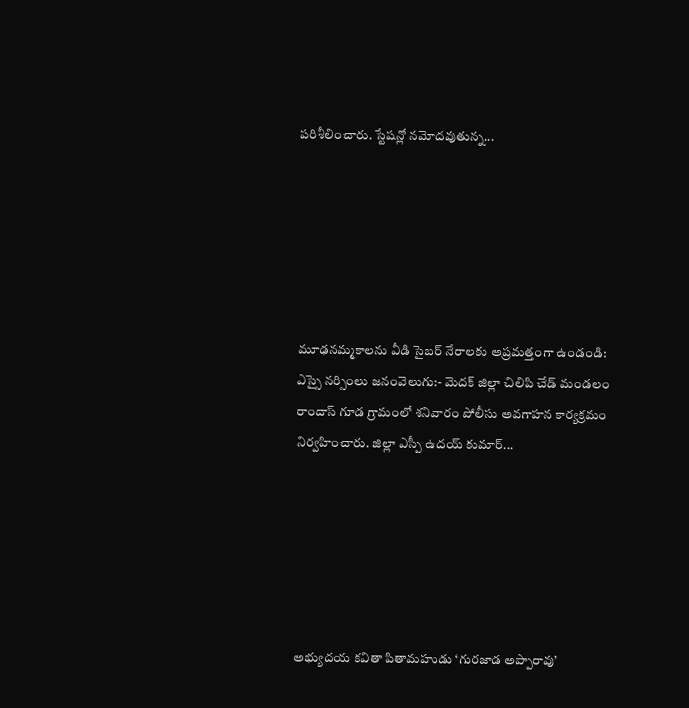పరిశీలించారు. స్టేషన్లో నమోదవుతున్న...






మూఢనమ్మకాలను వీడి సైబర్ నేరాలకు అప్రమత్తంగా ఉండండి: ఎస్సై నర్సింలు జనంవెలుగు:- మెదక్ జిల్లా చిలిపి చేడ్ మండలం రాందాస్ గూడ గ్రామంలో శనివారం పోలీసు అవగాహన కార్యక్రమం నిర్వహించారు. జిల్లా ఎస్పీ ఉదయ్ కుమార్...






అభ్యుదయ కవితా పితామహుడు ‘గురజాడ అప్పారావు’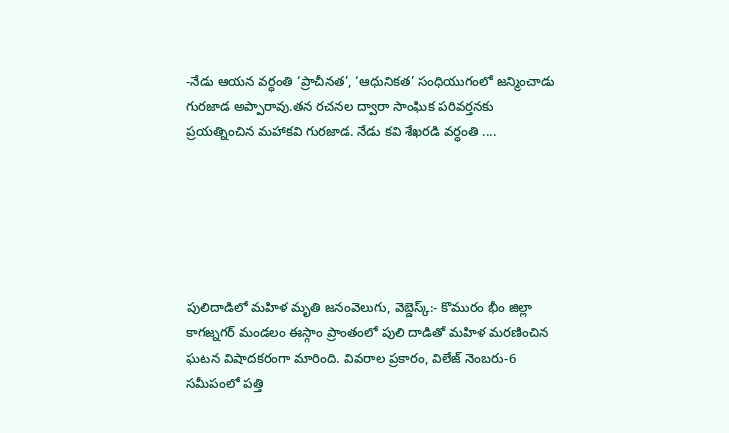-నేడు ఆయన వర్ధంతి ‘ప్రాచీనత’, ‘ఆధునికత’ సంధియుగంలో జన్మించాడు గురజాడ అప్పారావు.తన రచనల ద్వారా సాంఘిక పరివర్తనకు ప్రయత్నించిన మహాకవి గురజాడ. నేడు కవి శేఖరడి వర్ధంతి ....






పులిదాడిలో మహిళ మృతి జనంవెలుగు, వెబ్డెస్క్:- కొమురం భీం జిల్లా కాగజ్నగర్ మండలం ఈస్గాం ప్రాంతంలో పులి దాడితో మహిళ మరణించిన ఘటన విషాదకరంగా మారింది. వివరాల ప్రకారం, విలేజ్ నెంబరు-6 సమీపంలో పత్తి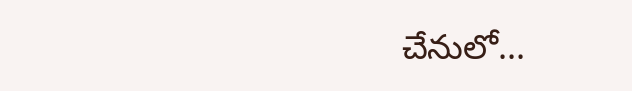చేనులో...